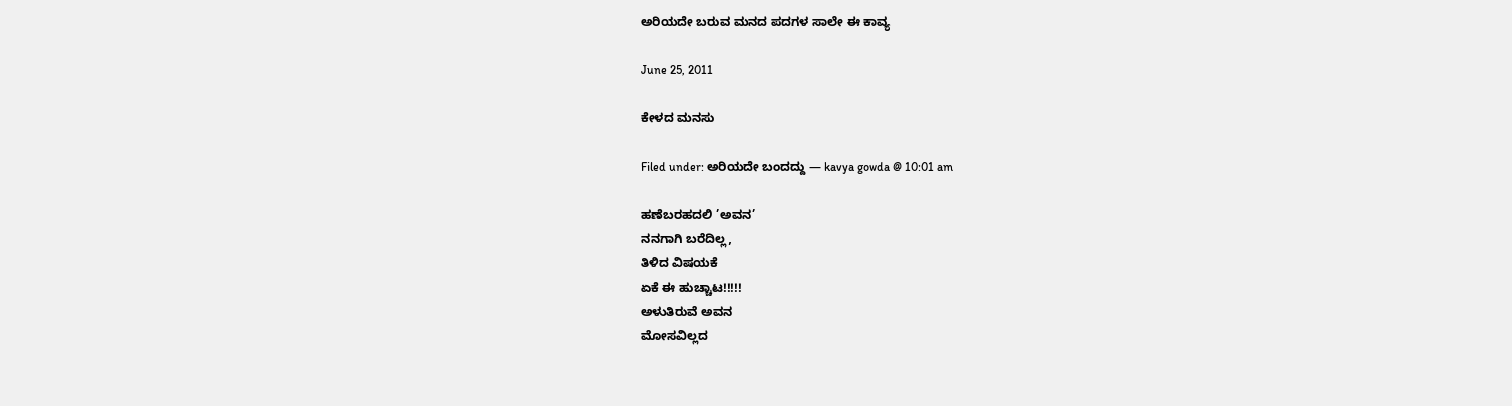ಅರಿಯದೇ ಬರುವ ಮನದ ಪದಗಳ ಸಾಲೇ ಈ ಕಾವ್ಯ

June 25, 2011

ಕೇಳದ ಮನಸು

Filed under: ಅರಿಯದೇ ಬಂದದ್ದು — kavya gowda @ 10:01 am

ಹಣೆಬರಹದಲಿ ’ಅವನ’
ನನಗಾಗಿ ಬರೆದಿಲ್ಲ,
ತಿಳಿದ ವಿಷಯಕೆ
ಏಕೆ ಈ ಹುಚ್ಚಾಟ!!!!!
ಅಳುತಿರುವೆ ಅವನ
ಮೋಸವಿಲ್ಲದ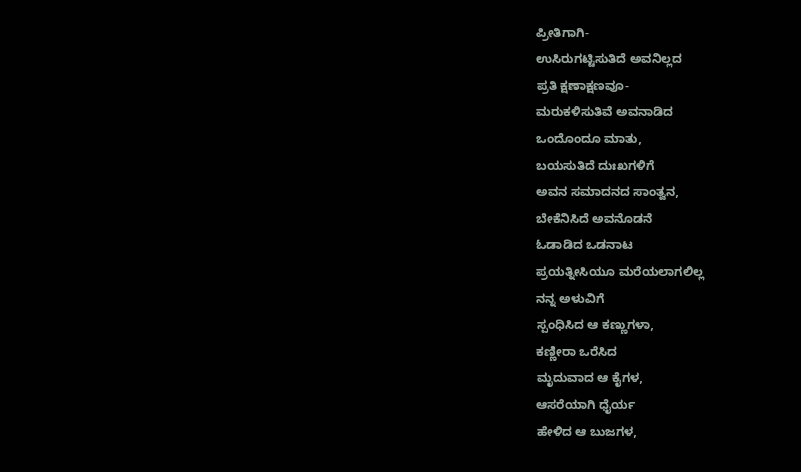ಪ್ರೀತಿಗಾಗಿ-
ಉಸಿರುಗಟ್ಟಿಸುತಿದೆ ಅವನಿಲ್ಲದ
ಪ್ರತಿ ಕ್ಷಣಾಕ್ಷಣವೂ-
ಮರುಕಳಿಸುತಿವೆ ಅವನಾಡಿದ
ಒಂದೊಂದೂ ಮಾತು,
ಬಯಸುತಿದೆ ದುಃಖಗಳಿಗೆ
ಅವನ ಸಮಾದನದ ಸಾಂತ್ವನ,
ಬೇಕೆನಿಸಿದೆ ಅವನೊಡನೆ
ಓಡಾಡಿದ ಒಡನಾಟ
ಪ್ರಯತ್ನೀಸಿಯೂ ಮರೆಯಲಾಗಲಿಲ್ಲ
ನನ್ನ ಅಳುವಿಗೆ
ಸ್ಪಂಧಿಸಿದ ಆ ಕಣ್ಣುಗಳಾ,
ಕಣ್ಣೀರಾ ಒರೆಸಿದ
ಮೃದುವಾದ ಆ ಕೈಗಳ,
ಆಸರೆಯಾಗಿ ಧೈರ್ಯ
ಹೇಳಿದ ಆ ಬುಜಗಳ,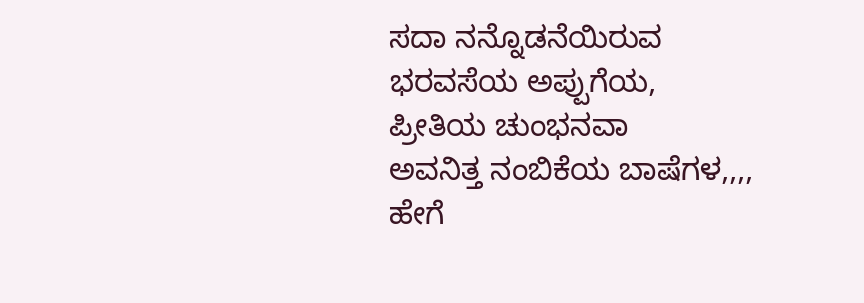ಸದಾ ನನ್ನೊಡನೆಯಿರುವ
ಭರವಸೆಯ ಅಪ್ಪುಗೆಯ,
ಪ್ರೀತಿಯ ಚುಂಭನವಾ
ಅವನಿತ್ತ ನಂಬಿಕೆಯ ಬಾಷೆಗಳ,,,,
ಹೇಗೆ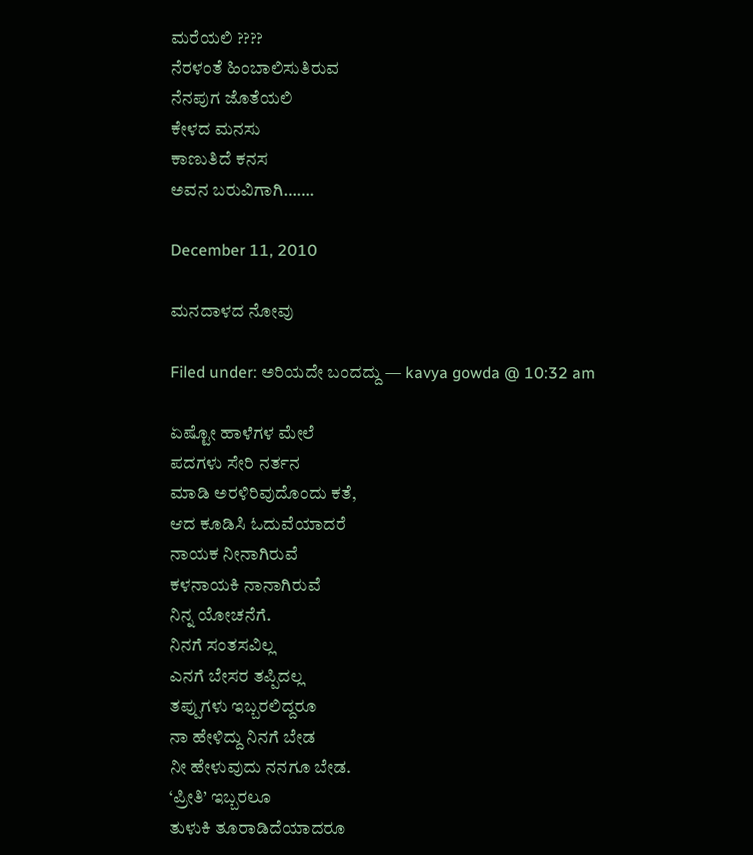ಮರೆಯಲಿ ????
ನೆರಳಂತೆ ಹಿಂಬಾಲಿಸುತಿರುವ
ನೆನಪುಗ ಜೊತೆಯಲಿ
ಕೇಳದ ಮನಸು
ಕಾಣುತಿದೆ ಕನಸ
ಅವನ ಬರುವಿಗಾಗಿ…….

December 11, 2010

ಮನದಾಳದ ನೋವು

Filed under: ಅರಿಯದೇ ಬಂದದ್ದು — kavya gowda @ 10:32 am

ಏಷ್ಟೋ ಹಾಳೆಗಳ ಮೇಲೆ
ಪದಗಳು ಸೇರಿ ನರ್ತನ
ಮಾಡಿ ಅರಳಿರಿವುದೊಂದು ಕತೆ,
ಆದ ಕೂಡಿಸಿ ಓದುವೆಯಾದರೆ
ನಾಯಕ ನೀನಾಗಿರುವೆ
ಕಳನಾಯಕಿ ನಾನಾಗಿರುವೆ
ನಿನ್ನ ಯೋಚನೆಗೆ.
ನಿನಗೆ ಸಂತಸವಿಲ್ಲ
ಎನಗೆ ಬೇಸರ ತಪ್ಪಿದಲ್ಲ
ತಪ್ಪುಗಳು ಇಬ್ಬರಲಿದ್ದರೂ
ನಾ ಹೇಳಿದ್ದು ನಿನಗೆ ಬೇಡ
ನೀ ಹೇಳುವುದು ನನಗೂ ಬೇಡ.
‘ಪ್ರೀತಿ’ ಇಬ್ಬರಲೂ
ತುಳುಕಿ ತೂರಾಡಿದೆಯಾದರೂ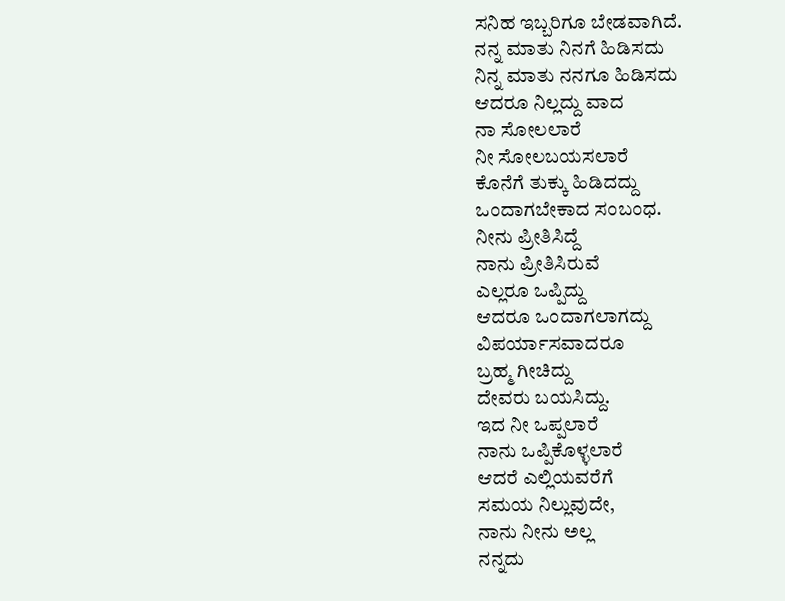ಸನಿಹ ಇಬ್ಬರಿಗೂ ಬೇಡವಾಗಿದೆ.
ನನ್ನ ಮಾತು ನಿನಗೆ ಹಿಡಿಸದು
ನಿನ್ನ ಮಾತು ನನಗೂ ಹಿಡಿಸದು
ಆದರೂ ನಿಲ್ಲದ್ದು ವಾದ
ನಾ ಸೋಲಲಾರೆ
ನೀ ಸೋಲಬಯಸಲಾರೆ
ಕೊನೆಗೆ ತುಕ್ಕು ಹಿಡಿದದ್ದು
ಒಂದಾಗಬೇಕಾದ ಸಂಬಂಧ.
ನೀನು ಪ್ರೀತಿಸಿದ್ದೆ
ನಾನು ಪ್ರೀತಿಸಿರುವೆ
ಎಲ್ಲರೂ ಒಪ್ಪಿದ್ದು
ಆದರೂ ಒಂದಾಗಲಾಗದ್ದು
ವಿಪರ್ಯಾಸವಾದರೂ
ಬ್ರಹ್ಮ ಗೀಚಿದ್ದು
ದೇವರು ಬಯಸಿದ್ದು.
ಇದ ನೀ ಒಪ್ಪಲಾರೆ
ನಾನು ಒಪ್ಪಿಕೊಳ್ಳಲಾರೆ
ಆದರೆ ಎಲ್ಲಿಯವರೆಗೆ
ಸಮಯ ನಿಲ್ಲುವುದೇ,
ನಾನು ನೀನು ಅಲ್ಲ
ನನ್ನದು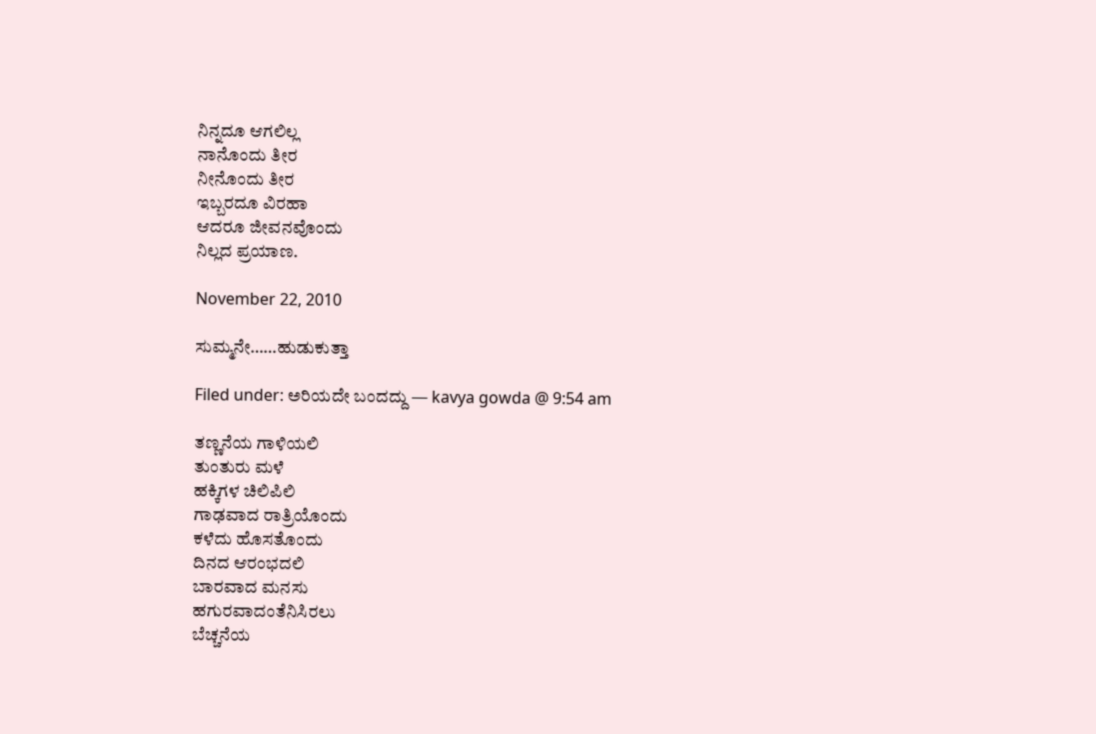ನಿನ್ನದೂ ಆಗಲಿಲ್ಲ
ನಾನೊಂದು ತೀರ
ನೀನೊಂದು ತೀರ
ಇಬ್ಬರದೂ ವಿರಹಾ
ಆದರೂ ಜೀವನವೊಂದು
ನಿಲ್ಲದ ಪ್ರಯಾಣ.

November 22, 2010

ಸುಮ್ಮನೇ……ಹುಡುಕುತ್ತಾ

Filed under: ಅರಿಯದೇ ಬಂದದ್ದು — kavya gowda @ 9:54 am

ತಣ್ಣನೆಯ ಗಾಳಿಯಲಿ
ತುಂತುರು ಮಳೆ
ಹಕ್ಕಿಗಳ ಚಿಲಿಪಿಲಿ
ಗಾಢವಾದ ರಾತ್ರಿಯೊಂದು
ಕಳೆದು ಹೊಸತೊಂದು
ದಿನದ ಆರಂಭದಲಿ
ಬಾರವಾದ ಮನಸು
ಹಗುರವಾದಂತೆನಿಸಿರಲು
ಬೆಚ್ಚನೆಯ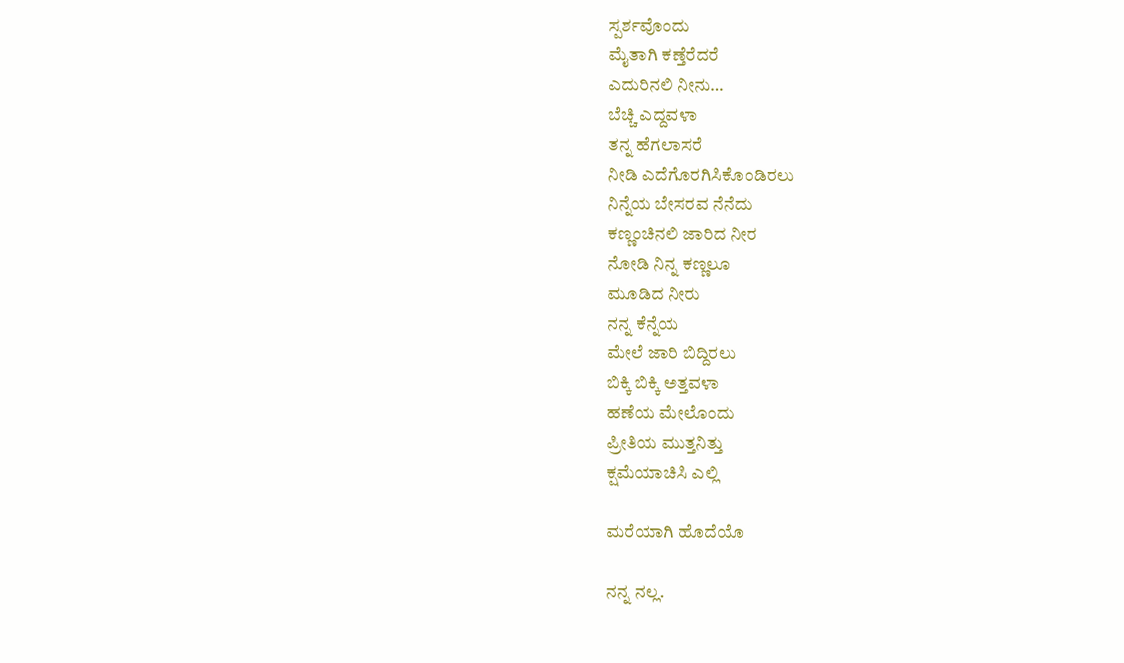ಸ್ಪರ್ಶವೊಂದು
ಮೈತಾಗಿ ಕಣ್ತೆರೆದರೆ
ಎದುರಿನಲಿ ನೀನು…
ಬೆಚ್ಚಿ ಎದ್ದವಳಾ
ತನ್ನ ಹೆಗಲಾಸರೆ
ನೀಡಿ ಎದೆಗೊರಗಿಸಿಕೊಂಡಿರಲು
ನಿನ್ನೆಯ ಬೇಸರವ ನೆನೆದು
ಕಣ್ಣಂಚಿನಲಿ ಜಾರಿದ ನೀರ
ನೋಡಿ ನಿನ್ನ ಕಣ್ಣಲೂ
ಮೂಡಿದ ನೀರು
ನನ್ನ ಕೆನ್ನೆಯ
ಮೇಲೆ ಜಾರಿ ಬಿದ್ದಿರಲು
ಬಿಕ್ಕಿ ಬಿಕ್ಕಿ ಅತ್ತವಳಾ
ಹಣೆಯ ಮೇಲೊಂದು
ಪ್ರೀತಿಯ ಮುತ್ತನಿತ್ತು
ಕ್ಷಮೆಯಾಚಿಸಿ ಎಲ್ಲಿ

ಮರೆಯಾಗಿ ಹೊದೆಯೊ

ನನ್ನ ನಲ್ಲ.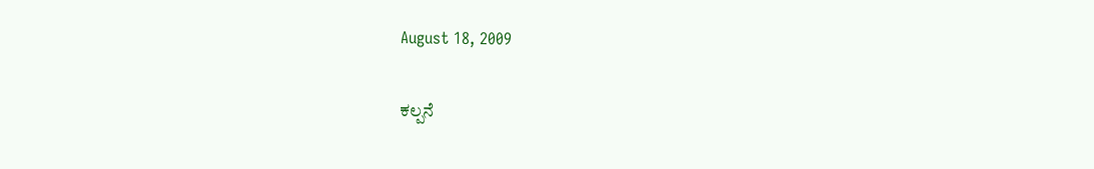August 18, 2009

ಕಲ್ಪನೆ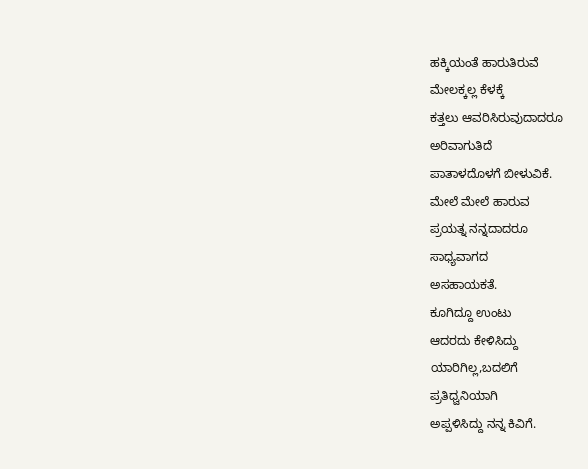ಹಕ್ಕಿಯಂತೆ ಹಾರುತಿರುವೆ
ಮೇಲಕ್ಕಲ್ಲ ಕೆಳಕ್ಕೆ
ಕತ್ತಲು ಆವರಿಸಿರುವುದಾದರೂ
ಅರಿವಾಗುತಿದೆ
ಪಾತಾಳದೊಳಗೆ ಬೀಳುವಿಕೆ.
ಮೇಲೆ ಮೇಲೆ ಹಾರುವ
ಪ್ರಯತ್ನ ನನ್ನದಾದರೂ
ಸಾಧ್ಯವಾಗದ
ಅಸಹಾಯಕತೆ.
ಕೂಗಿದ್ದೂ ಉಂಟು
ಆದರದು ಕೇಳಿಸಿದ್ದು
ಯಾರಿಗಿಲ್ಲ,ಬದಲಿಗೆ
ಪ್ರತಿಧ್ವನಿಯಾಗಿ
ಅಪ್ಪಳಿಸಿದ್ದು ನನ್ನ ಕಿವಿಗೆ.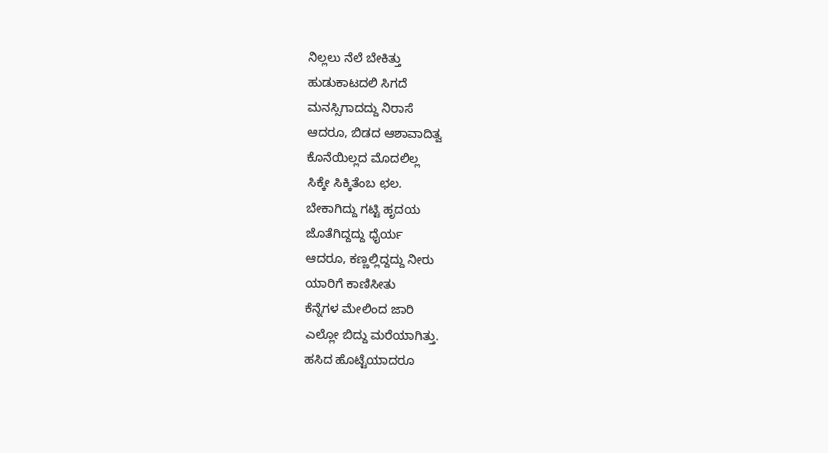ನಿಲ್ಲಲು ನೆಲೆ ಬೇಕಿತ್ತು
ಹುಡುಕಾಟದಲಿ ಸಿಗದೆ
ಮನಸ್ಸಿಗಾದದ್ದು ನಿರಾಸೆ
ಆದರೂ, ಬಿಡದ ಆಶಾವಾದಿತ್ವ
ಕೊನೆಯಿಲ್ಲದ ಮೊದಲಿಲ್ಲ
ಸಿಕ್ಕೇ ಸಿಕ್ಕಿತೆಂಬ ಛಲ.
ಬೇಕಾಗಿದ್ದು ಗಟ್ಟಿ ಹೃದಯ
ಜೊತೆಗಿದ್ದದ್ದು ಧೈರ್ಯ
ಆದರೂ, ಕಣ್ಣಲ್ಲಿದ್ದದ್ದು ನೀರು
ಯಾರಿಗೆ ಕಾಣಿಸೀತು
ಕೆನ್ನೆಗಳ ಮೇಲಿಂದ ಜಾರಿ
ಎಲ್ಲೋ ಬಿದ್ದು ಮರೆಯಾಗಿತ್ತು.
ಹಸಿದ ಹೊಟ್ಟೆಯಾದರೂ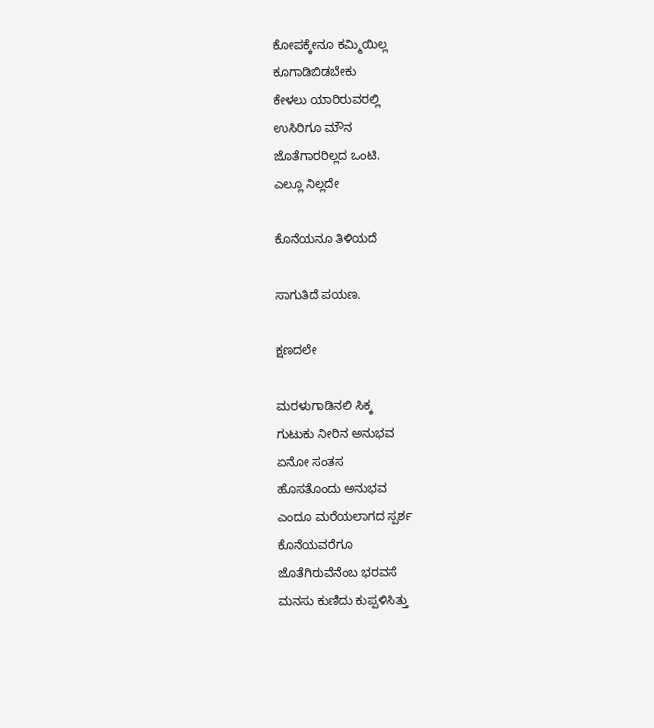ಕೋಪಕ್ಕೇನೂ ಕಮ್ಮಿಯಿಲ್ಲ
ಕೂಗಾಡಿಬಿಡಬೇಕು
ಕೇಳಲು ಯಾರಿರುವರಲ್ಲಿ
ಉಸಿರಿಗೂ ಮೌನ
ಜೊತೆಗಾರರಿಲ್ಲದ ಒಂಟಿ.
ಎಲ್ಲೂ ನಿಲ್ಲದೇ

ಕೊನೆಯನೂ ತಿಳಿಯದೆ

ಸಾಗುತಿದೆ ಪಯಣ.

ಕ್ಷಣದಲೇ

ಮರಳುಗಾಡಿನಲಿ ಸಿಕ್ಕ
ಗುಟುಕು ನೀರಿನ ಅನುಭವ
ಏನೋ ಸಂತಸ
ಹೊಸತೊಂದು ಅನುಭವ
ಎಂದೂ ಮರೆಯಲಾಗದ ಸ್ಪರ್ಶ
ಕೊನೆಯವರೆಗೂ
ಜೊತೆಗಿರುವೆನೆಂಬ ಭರವಸೆ
ಮನಸು ಕುಣಿದು ಕುಪ್ಪಳಿಸಿತ್ತು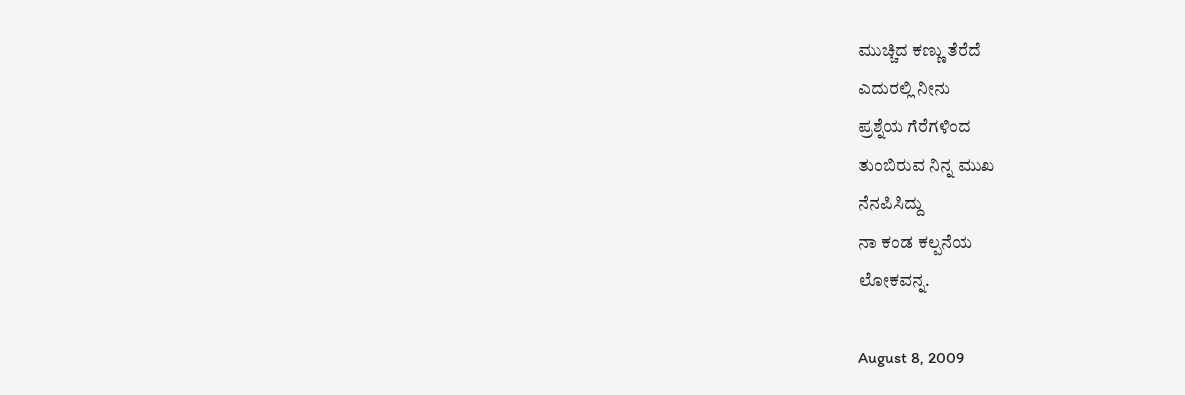ಮುಚ್ಚಿದ ಕಣ್ಣು ತೆರೆದೆ
ಎದುರಲ್ಲಿ ನೀನು
ಪ್ರಶ್ನೆಯ ಗೆರೆಗಳಿಂದ
ತುಂಬಿರುವ ನಿನ್ನ ಮುಖ
ನೆನಪಿಸಿದ್ದು
ನಾ ಕಂಡ ಕಲ್ಪನೆಯ
ಲೋಕವನ್ನ.

August 8, 2009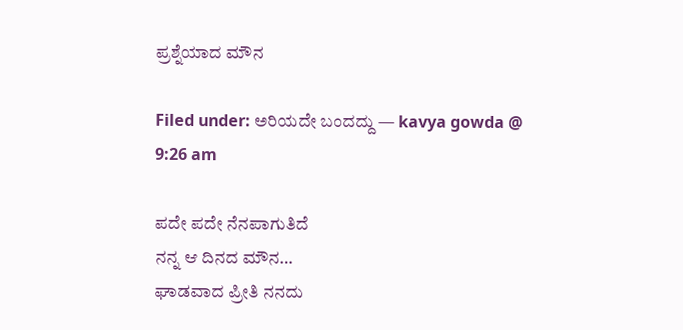ಪ್ರಶ್ನೆಯಾದ ಮೌನ

Filed under: ಅರಿಯದೇ ಬಂದದ್ದು — kavya gowda @ 9:26 am

ಪದೇ ಪದೇ ನೆನಪಾಗುತಿದೆ
ನನ್ನ ಆ ದಿನದ ಮೌನ…
ಘಾಡವಾದ ಪ್ರೀತಿ ನನದು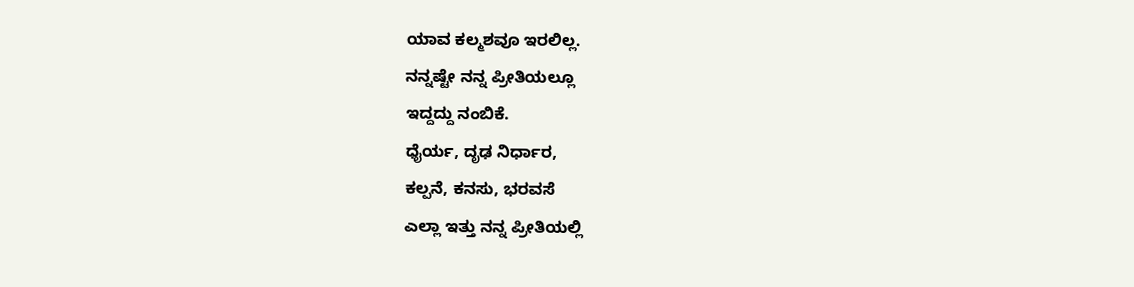ಯಾವ ಕಲ್ಮಶವೂ ಇರಲಿಲ್ಲ.
ನನ್ನಷ್ಟೇ ನನ್ನ ಪ್ರೀತಿಯಲ್ಲೂ
ಇದ್ದದ್ದು ನಂಬಿಕೆ.
ಧೈರ್ಯ, ದೃಢ ನಿರ್ಧಾರ,
ಕಲ್ಪನೆ, ಕನಸು, ಭರವಸೆ
ಎಲ್ಲಾ ಇತ್ತು ನನ್ನ ಪ್ರೀತಿಯಲ್ಲಿ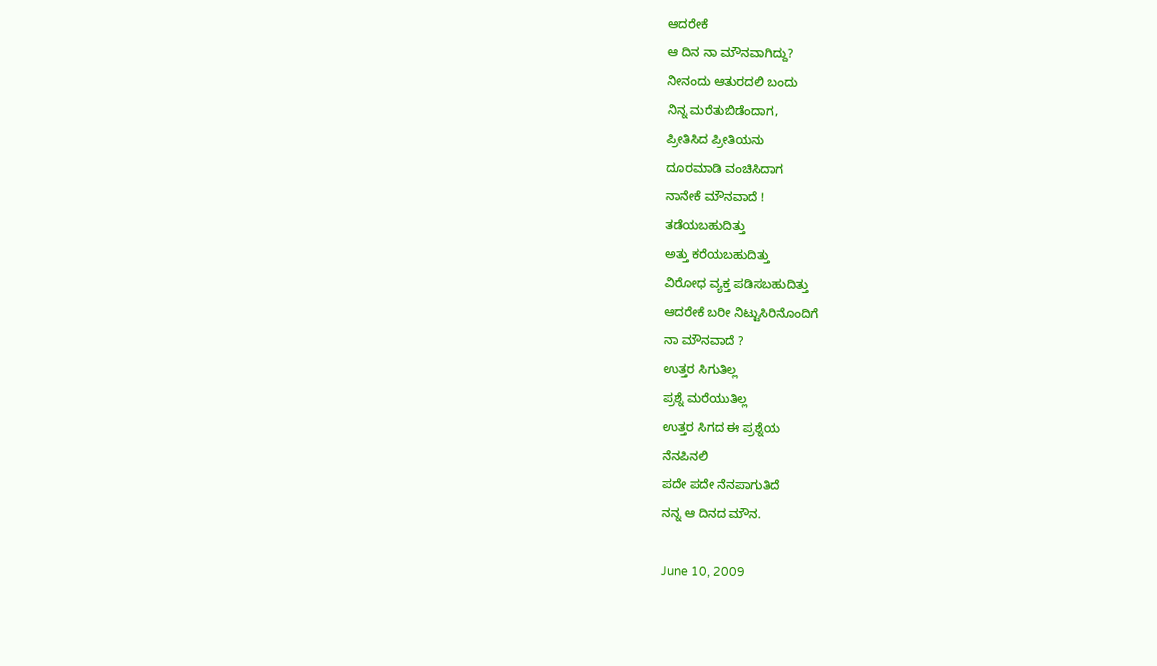ಆದರೇಕೆ
ಆ ದಿನ ನಾ ಮೌನವಾಗಿದ್ದು?
ನೀನಂದು ಆತುರದಲಿ ಬಂದು
ನಿನ್ನ ಮರೆತುಬಿಡೆಂದಾಗ,
ಪ್ರೀತಿಸಿದ ಪ್ರೀತಿಯನು
ದೂರಮಾಡಿ ವಂಚಿಸಿದಾಗ
ನಾನೇಕೆ ಮೌನವಾದೆ !
ತಡೆಯಬಹುದಿತ್ತು
ಅತ್ತು ಕರೆಯಬಹುದಿತ್ತು
ವಿರೋಧ ವ್ಯಕ್ತ ಪಡಿಸಬಹುದಿತ್ತು
ಆದರೇಕೆ ಬರೀ ನಿಟ್ಟುಸಿರಿನೊಂದಿಗೆ
ನಾ ಮೌನವಾದೆ ?
ಉತ್ತರ ಸಿಗುತಿಲ್ಲ
ಪ್ರಶ್ನೆ ಮರೆಯುತಿಲ್ಲ
ಉತ್ತರ ಸಿಗದ ಈ ಪ್ರಶ್ನೆಯ
ನೆನಪಿನಲಿ
ಪದೇ ಪದೇ ನೆನಪಾಗುತಿದೆ
ನನ್ನ ಆ ದಿನದ ಮೌನ.

June 10, 2009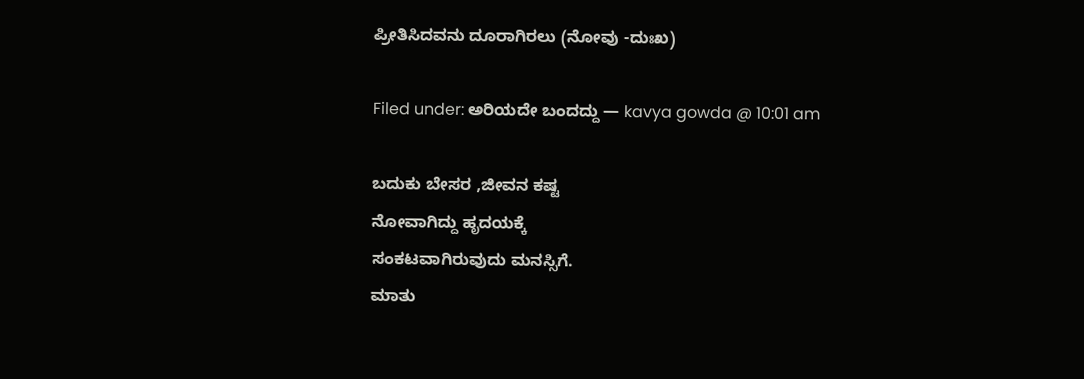ಪ್ರೀತಿಸಿದವನು ದೂರಾಗಿರಲು (ನೋವು -ದುಃಖ)

Filed under: ಅರಿಯದೇ ಬಂದದ್ದು — kavya gowda @ 10:01 am

ಬದುಕು ಬೇಸರ ,ಜೀವನ ಕಷ್ಟ
ನೋವಾಗಿದ್ದು ಹೃದಯಕ್ಕೆ
ಸಂಕಟವಾಗಿರುವುದು ಮನಸ್ಸಿಗೆ.
ಮಾತು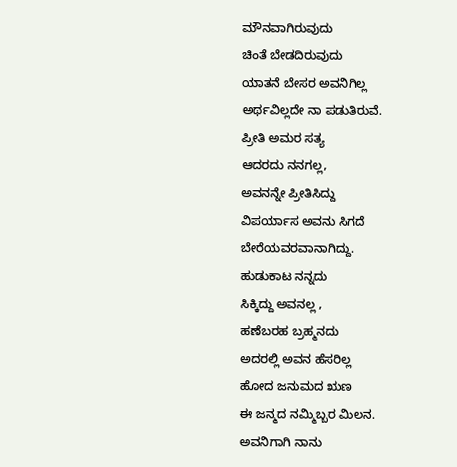ಮೌನವಾಗಿರುವುದು
ಚಿಂತೆ ಬೇಡದಿರುವುದು
ಯಾತನೆ ಬೇಸರ ಅವನಿಗಿಲ್ಲ
ಅರ್ಥವಿಲ್ಲದೇ ನಾ ಪಡುತಿರುವೆ.
ಪ್ರೀತಿ ಅಮರ ಸತ್ಯ
ಆದರದು ನನಗಲ್ಲ,
ಅವನನ್ನೇ ಪ್ರೀತಿಸಿದ್ದು
ವಿಪರ್ಯಾಸ ಅವನು ಸಿಗದೆ
ಬೇರೆಯವರವಾನಾಗಿದ್ದು.
ಹುಡುಕಾಟ ನನ್ನದು
ಸಿಕ್ಕಿದ್ದು ಅವನಲ್ಲ ,
ಹಣೆಬರಹ ಬ್ರಹ್ಮನದು
ಅದರಲ್ಲಿ ಅವನ ಹೆಸರಿಲ್ಲ
ಹೋದ ಜನುಮದ ಋಣ
ಈ ಜನ್ಮದ ನಮ್ಮಿಬ್ಬರ ಮಿಲನ.
ಅವನಿಗಾಗಿ ನಾನು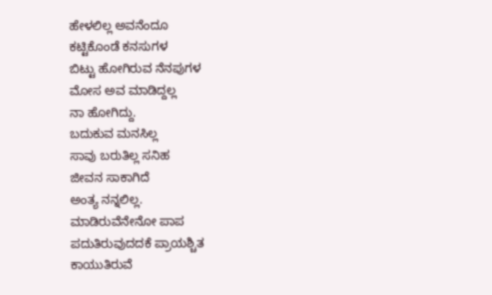ಹೇಳಲಿಲ್ಲ ಅವನೆಂದೂ
ಕಟ್ಟಿಕೊಂಡೆ ಕನಸುಗಳ
ಬಿಟ್ಟು ಹೋಗಿರುವ ನೆನಪುಗಳ
ಮೋಸ ಅವ ಮಾಡಿದ್ದಲ್ಲ
ನಾ ಹೋಗಿದ್ದು.
ಬದುಕುವ ಮನಸಿಲ್ಲ
ಸಾವು ಬರುತಿಲ್ಲ ಸನಿಹ
ಜೀವನ ಸಾಕಾಗಿದೆ
ಅಂತ್ಯ ನನ್ನಲಿಲ್ಲ.
ಮಾಡಿರುವೆನೇನೋ ಪಾಪ
ಪದುತಿರುವುದದಕೆ ಪ್ರಾಯಶ್ಚಿತ
ಕಾಯುತಿರುವೆ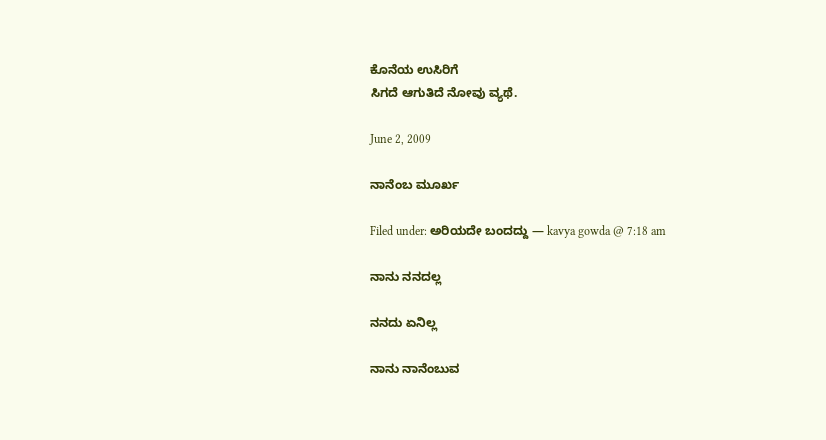ಕೊನೆಯ ಉಸಿರಿಗೆ
ಸಿಗದೆ ಆಗುತಿದೆ ನೋವು ವ್ಯಥೆ.

June 2, 2009

ನಾನೆಂಬ ಮೂರ್ಖ

Filed under: ಅರಿಯದೇ ಬಂದದ್ದು — kavya gowda @ 7:18 am

ನಾನು ನನದಲ್ಲ

ನನದು ಏನಿಲ್ಲ

ನಾನು ನಾನೆಂಬುವ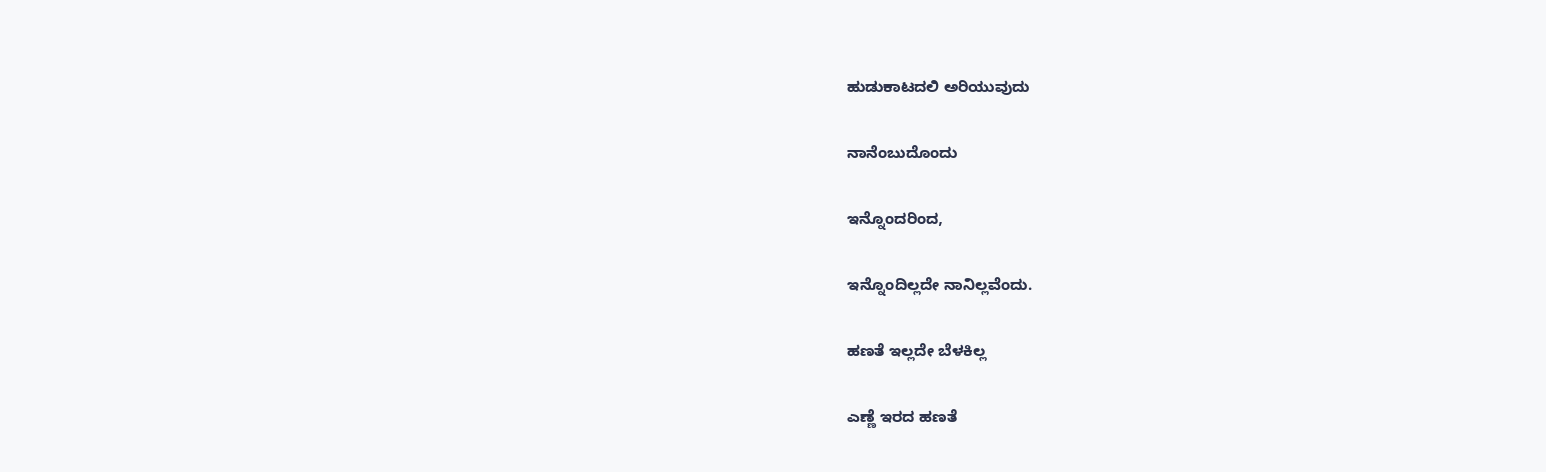ಹುಡುಕಾಟದಲಿ ಅರಿಯುವುದು

ನಾನೆಂಬುದೊಂದು

ಇನ್ನೊಂದರಿಂದ,

ಇನ್ನೊಂದಿಲ್ಲದೇ ನಾನಿಲ್ಲವೆಂದು.

ಹಣತೆ ಇಲ್ಲದೇ ಬೆಳಕಿಲ್ಲ

ಎಣ್ಣೆ ಇರದ ಹಣತೆ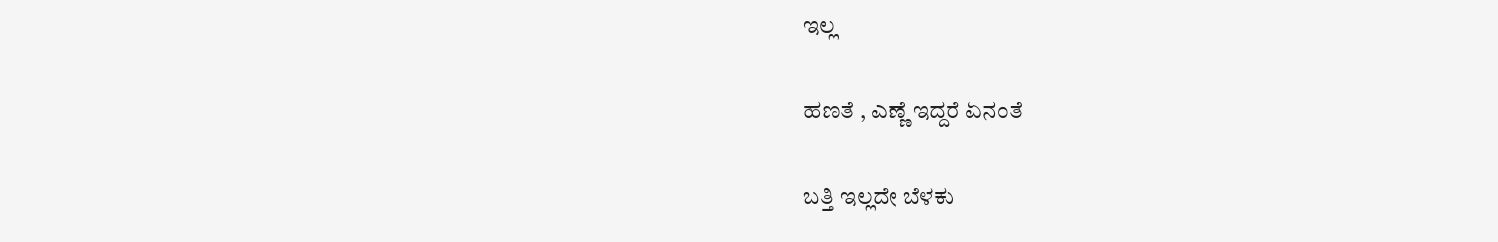ಇಲ್ಲ

ಹಣತೆ , ಎಣ್ಣೆ ಇದ್ದರೆ ಏನಂತೆ

ಬತ್ತಿ ಇಲ್ಲದೇ ಬೆಳಕು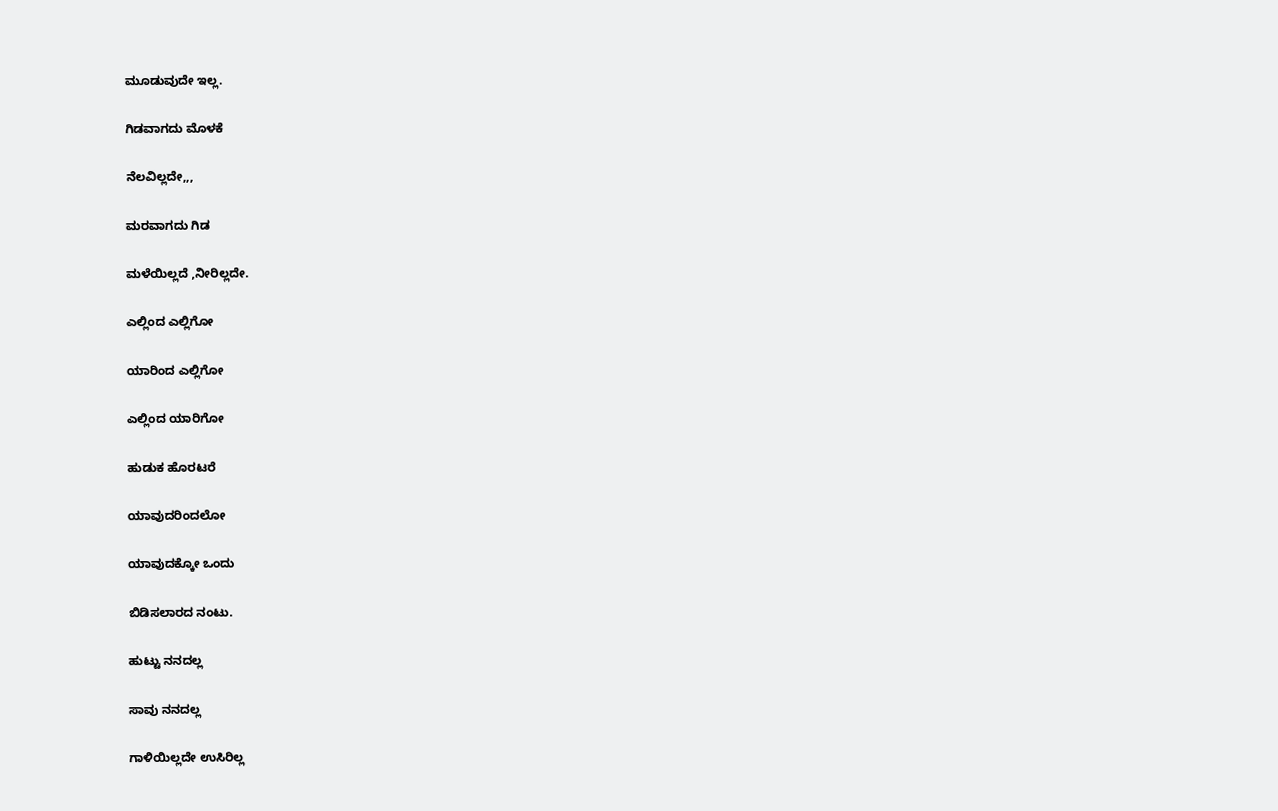ಮೂಡುವುದೇ ಇಲ್ಲ.

ಗಿಡವಾಗದು ಮೊಳಕೆ

ನೆಲವಿಲ್ಲದೇ,,,

ಮರವಾಗದು ಗಿಡ

ಮಳೆಯಿಲ್ಲದೆ ,ನೀರಿಲ್ಲದೇ.

ಎಲ್ಲಿಂದ ಎಲ್ಲಿಗೋ

ಯಾರಿಂದ ಎಲ್ಲಿಗೋ

ಎಲ್ಲಿಂದ ಯಾರಿಗೋ

ಹುಡುಕ ಹೊರಟರೆ

ಯಾವುದರಿಂದಲೋ

ಯಾವುದಕ್ಕೋ ಒಂದು

ಬಿಡಿಸಲಾರದ ನಂಟು.

ಹುಟ್ಟು ನನದಲ್ಲ

ಸಾವು ನನದಲ್ಲ

ಗಾಳಿಯಿಲ್ಲದೇ ಉಸಿರಿಲ್ಲ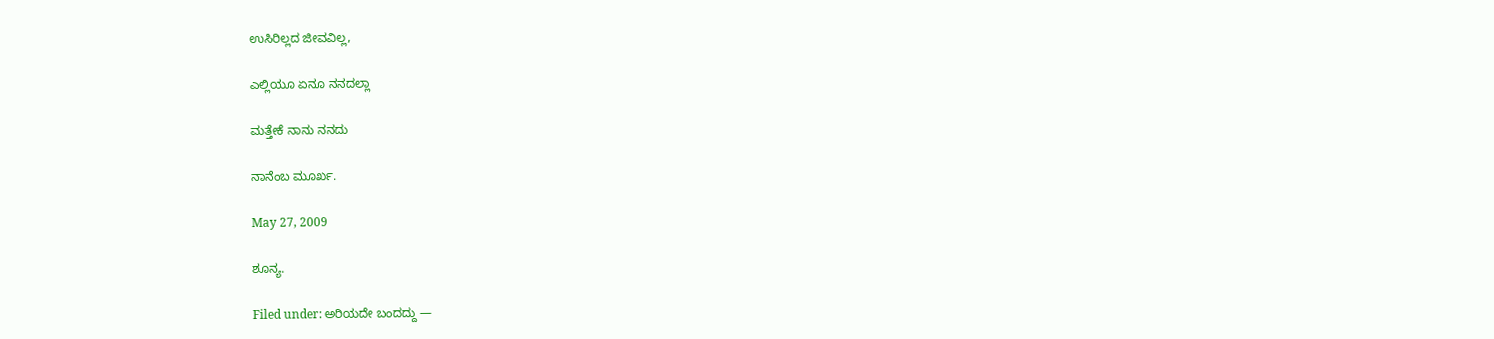ಉಸಿರಿಲ್ಲದ ಜೀವವಿಲ್ಲ,

ಎಲ್ಲಿಯೂ ಏನೂ ನನದಲ್ಲಾ

ಮತ್ತೇಕೆ ನಾನು ನನದು

ನಾನೆಂಬ ಮೂರ್ಖ.

May 27, 2009

ಶೂನ್ಯ.

Filed under: ಅರಿಯದೇ ಬಂದದ್ದು —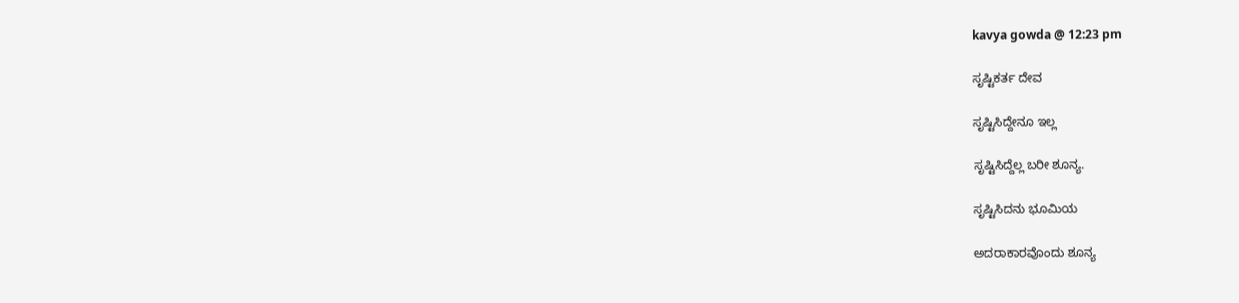kavya gowda @ 12:23 pm

ಸೃಷ್ಟಿಕರ್ತ ದೇವ

ಸೃಷ್ಟಿಸಿದ್ದೇನೂ ಇಲ್ಲ

ಸೃಷ್ಟಿಸಿದ್ದೆಲ್ಲ ಬರೀ ಶೂನ್ಯ.

ಸೃಷ್ಟಿಸಿದನು ಭೂಮಿಯ

ಅದರಾಕಾರವೊಂದು ಶೂನ್ಯ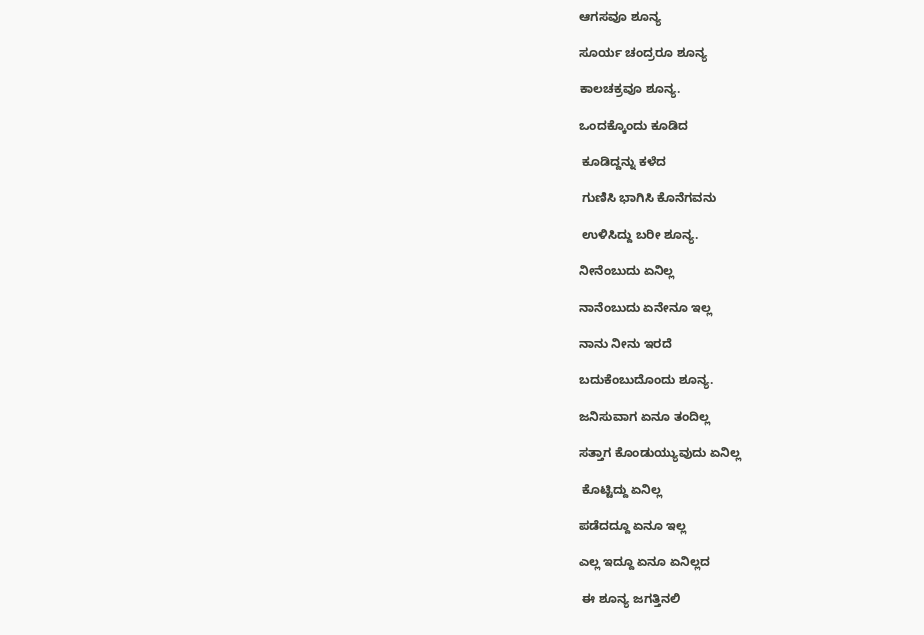ಆಗಸವೂ ಶೂನ್ಯ

ಸೂರ್ಯ ಚಂದ್ರರೂ ಶೂನ್ಯ

ಕಾಲಚಕ್ರವೂ ಶೂನ್ಯ.

ಒಂದಕ್ಕೊಂದು ಕೂಡಿದ

 ಕೂಡಿದ್ದನ್ನು ಕಳೆದ

 ಗುಣಿಸಿ ಭಾಗಿಸಿ ಕೊನೆಗವನು

 ಉಳಿಸಿದ್ದು ಬರೀ ಶೂನ್ಯ.

ನೀನೆಂಬುದು ಏನಿಲ್ಲ

ನಾನೆಂಬುದು ಏನೇನೂ ಇಲ್ಲ

ನಾನು ನೀನು ಇರದೆ

ಬದುಕೆಂಬುದೊಂದು ಶೂನ್ಯ.

ಜನಿಸುವಾಗ ಏನೂ ತಂದಿಲ್ಲ

ಸತ್ತಾಗ ಕೊಂಡುಯ್ಯುವುದು ಏನಿಲ್ಲ

 ಕೊಟ್ಟಿದ್ದು ಏನಿಲ್ಲ

ಪಡೆದದ್ದೂ ಏನೂ ಇಲ್ಲ

ಎಲ್ಲ ಇದ್ದೂ ಏನೂ ಏನಿಲ್ಲದ

 ಈ ಶೂನ್ಯ ಜಗತ್ತಿನಲಿ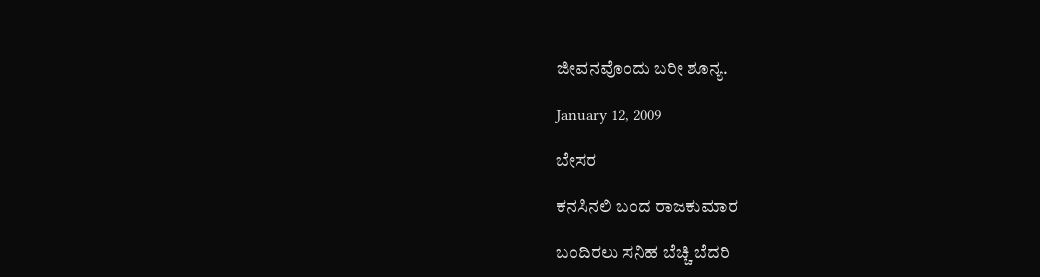ಜೀವನವೊಂದು ಬರೀ ಶೂನ್ಯ.

January 12, 2009

ಬೇಸರ

ಕನಸಿನಲಿ ಬಂದ ರಾಜಕುಮಾರ

ಬಂದಿರಲು ಸನಿಹ ಬೆಚ್ಚಿ ಬೆದರಿ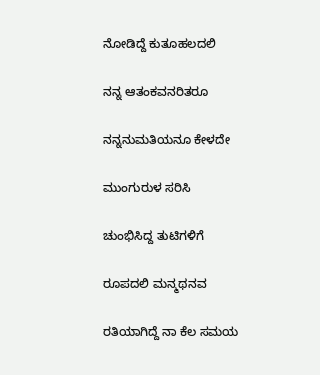ನೋಡಿದ್ದೆ ಕುತೂಹಲದಲಿ

ನನ್ನ ಆತಂಕವನರಿತರೂ

ನನ್ನನುಮತಿಯನೂ ಕೇಳದೇ

ಮುಂಗುರುಳ ಸರಿಸಿ

ಚುಂಭಿಸಿದ್ದ ತುಟಿಗಳಿಗೆ

ರೂಪದಲಿ ಮನ್ಮಥನವ

ರತಿಯಾಗಿದ್ದೆ ನಾ ಕೆಲ ಸಮಯ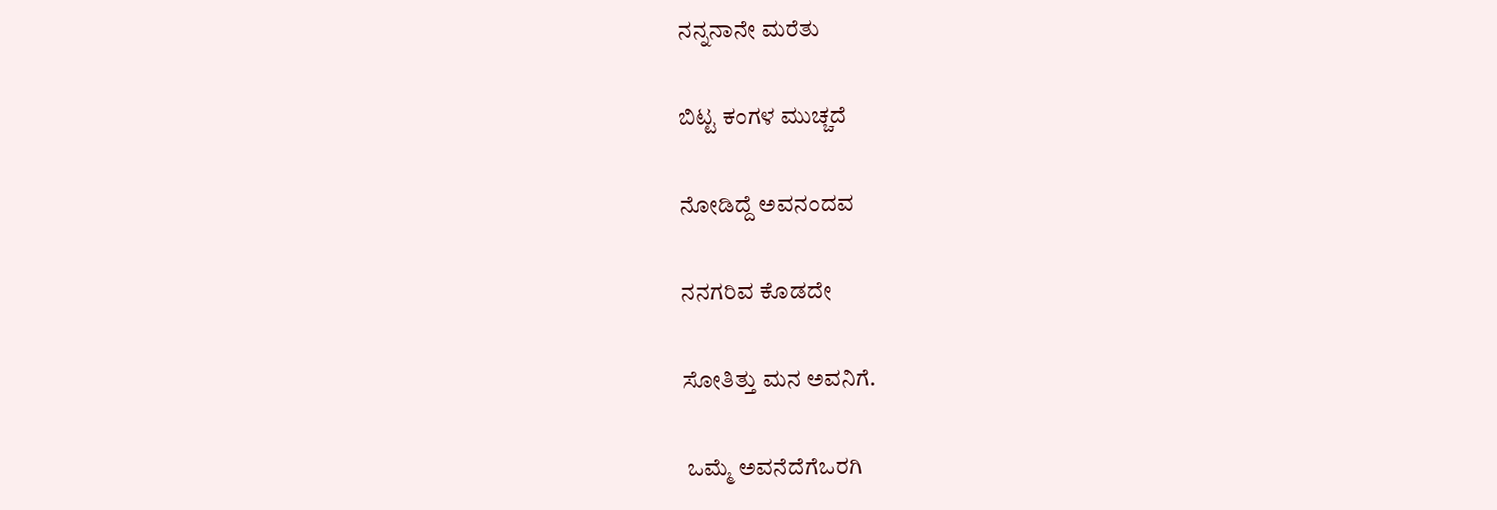ನನ್ನನಾನೇ ಮರೆತು

ಬಿಟ್ಟ ಕಂಗಳ ಮುಚ್ಚದೆ

ನೋಡಿದ್ದೆ ಅವನಂದವ

ನನಗರಿವ ಕೊಡದೇ

ಸೋತಿತ್ತು ಮನ ಅವನಿಗೆ.

 ಒಮ್ಮೆ ಅವನೆದೆಗೆಒರಗಿ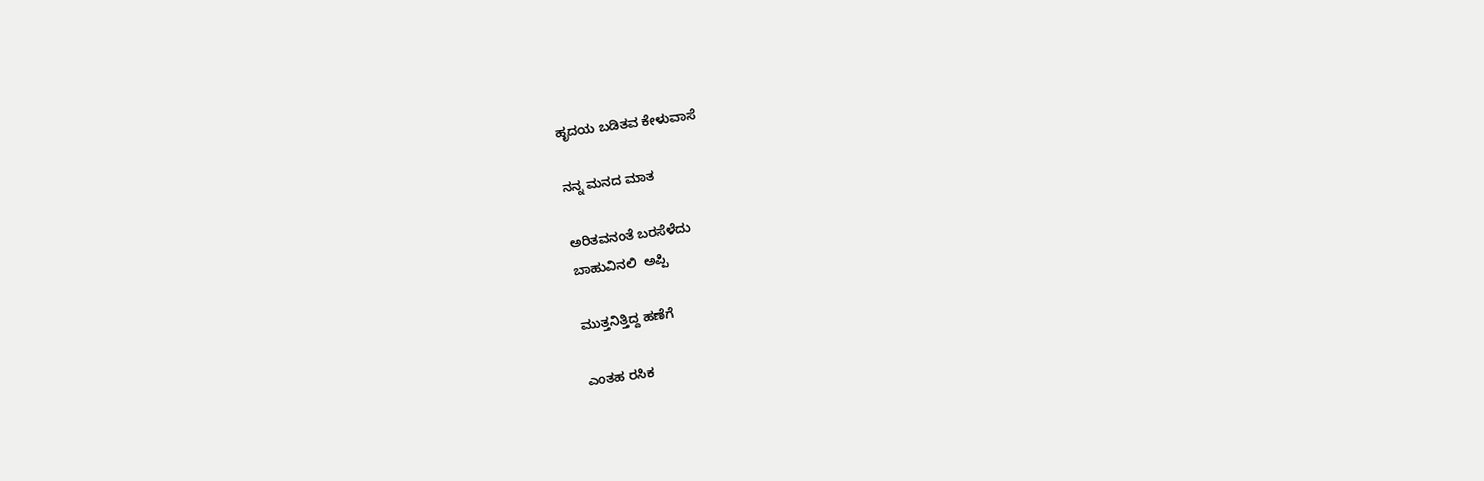ಹೃದಯ ಬಡಿತವ ಕೇಳುವಾಸೆ

ನನ್ನ ಮನದ ಮಾತ

ಅರಿತವನಂತೆ ಬರಸೆಳೆದು
ಬಾಹುವಿನಲಿ  ಅಪ್ಪಿ

ಮುತ್ತನಿತ್ತಿದ್ದ ಹಣೆಗೆ

ಎಂತಹ ರಸಿಕ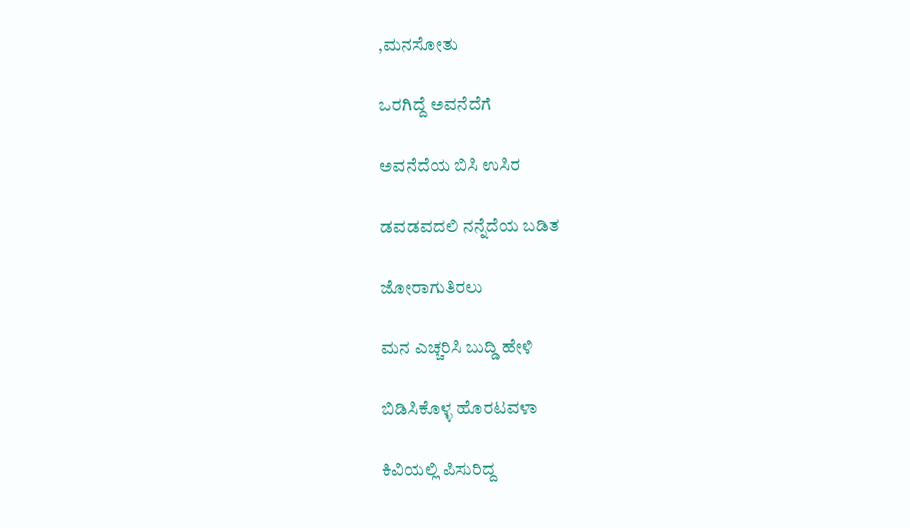,ಮನಸೋತು

ಒರಗಿದ್ದೆ ಅವನೆದೆಗೆ

ಅವನೆದೆಯ ಬಿಸಿ ಉಸಿರ

ಡವಡವದಲಿ ನನ್ನೆದೆಯ ಬಡಿತ

ಜೋರಾಗುತಿರಲು

ಮನ ಎಚ್ಚರಿಸಿ ಬುದ್ಡಿ ಹೇಳಿ

ಬಿಡಿಸಿಕೊಳ್ಳ ಹೊರಟವಳಾ

ಕಿವಿಯಲ್ಲಿ ಪಿಸುರಿದ್ದ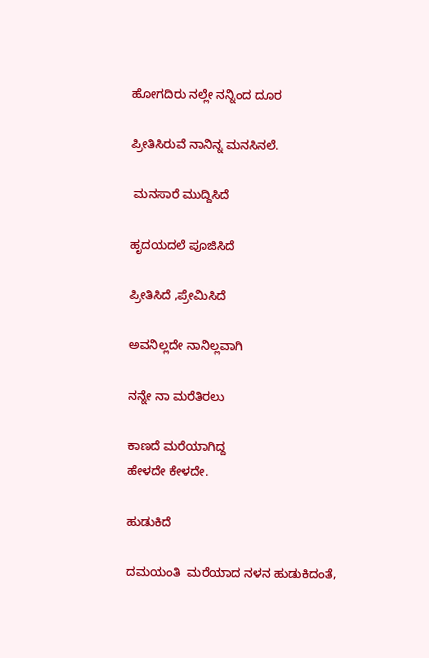ಹೋಗದಿರು ನಲ್ಲೇ ನನ್ನಿಂದ ದೂರ

ಪ್ರೀತಿಸಿರುವೆ ನಾನಿನ್ನ ಮನಸಿನಲೆ.

 ಮನಸಾರೆ ಮುದ್ದಿಸಿದೆ

ಹೃದಯದಲೆ ಪೂಜಿಸಿದೆ

ಪ್ರೀತಿಸಿದೆ ,ಪ್ರೇಮಿಸಿದೆ

ಅವನಿಲ್ಲದೇ ನಾನಿಲ್ಲವಾಗಿ

ನನ್ನೇ ನಾ ಮರೆತಿರಲು

ಕಾಣದೆ ಮರೆಯಾಗಿದ್ದ
ಹೇಳದೇ ಕೇಳದೇ.

ಹುಡುಕಿದೆ

ದಮಯಂತಿ  ಮರೆಯಾದ ನಳನ ಹುಡುಕಿದಂತೆ,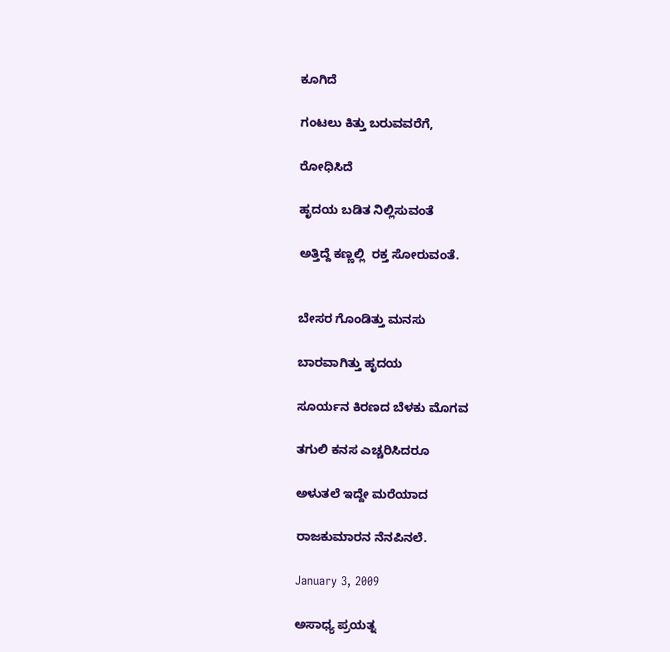ಕೂಗಿದೆ

ಗಂಟಲು ಕಿತ್ತು ಬರುವವರೆಗೆ,

ರೋಧಿಸಿದೆ

ಹೃದಯ ಬಡಿತ ನಿಲ್ಲಿಸುವಂತೆ

ಅತ್ತಿದ್ದೆ ಕಣ್ಣಲ್ಲಿ  ರಕ್ತ ಸೋರುವಂತೆ.


ಬೇಸರ ಗೊಂಡಿತ್ತು ಮನಸು

ಬಾರವಾಗಿತ್ತು ಹೃದಯ

ಸೂರ್ಯನ ಕಿರಣದ ಬೆಳಕು ಮೊಗವ

ತಗುಲಿ ಕನಸ ಎಚ್ಚರಿಸಿದರೂ

ಅಳುತಲೆ ಇದ್ದೇ ಮರೆಯಾದ

ರಾಜಕುಮಾರನ ನೆನಪಿನಲೆ.

January 3, 2009

ಅಸಾಧ್ಯ ಪ್ರಯತ್ನ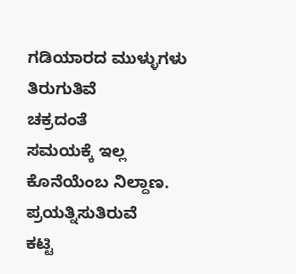ಗಡಿಯಾರದ ಮುಳ್ಳುಗಳು
ತಿರುಗುತಿವೆ
ಚಕ್ರದಂತೆ
ಸಮಯಕ್ಕೆ ಇಲ್ಲ
ಕೊನೆಯೆಂಬ ನಿಲ್ದಾಣ.
ಪ್ರಯತ್ನಿಸುತಿರುವೆ
ಕಟ್ಟಿ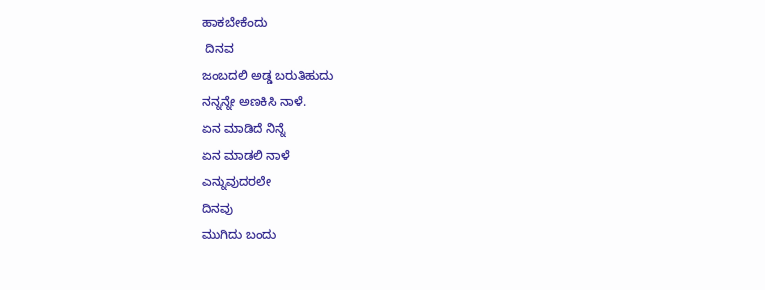ಹಾಕಬೇಕೆಂದು
 ದಿನವ
ಜಂಬದಲಿ ಅಡ್ಡ ಬರುತಿಹುದು
ನನ್ನನ್ನೇ ಅಣಕಿಸಿ ನಾಳೆ.
ಏನ ಮಾಡಿದೆ ನಿನ್ನೆ
ಏನ ಮಾಡಲಿ ನಾಳೆ
ಎನ್ನುವುದರಲೇ
ದಿನವು
ಮುಗಿದು ಬಂದು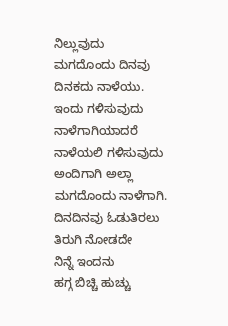ನಿಲ್ಲುವುದು
ಮಗದೊಂದು ದಿನವು
ದಿನಕದು ನಾಳೆಯು.
ಇಂದು ಗಳಿಸುವುದು
ನಾಳೆಗಾಗಿಯಾದರೆ
ನಾಳೆಯಲಿ ಗಳಿಸುವುದು
ಅಂದಿಗಾಗಿ ಅಲ್ಲಾ
ಮಗದೊಂದು ನಾಳೆಗಾಗಿ.
ದಿನದಿನವು ಓಡುತಿರಲು
ತಿರುಗಿ ನೋಡದೇ
ನಿನ್ನೆ ಇಂದನು
ಹಗ್ಗ ಬಿಚ್ಚಿ ಹುಚ್ಚು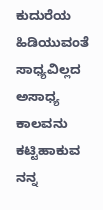ಕುದುರೆಯ ಹಿಡಿಯುವಂತೆ
ಸಾಧ್ಯವಿಲ್ಲದ ಅಸಾಧ್ಯ
ಕಾಲವನು ಕಟ್ಟಿಹಾಕುವ
ನನ್ನ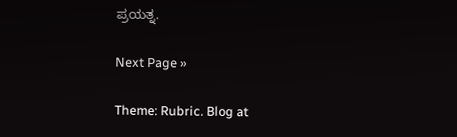ಪ್ರಯತ್ನ.

Next Page »

Theme: Rubric. Blog at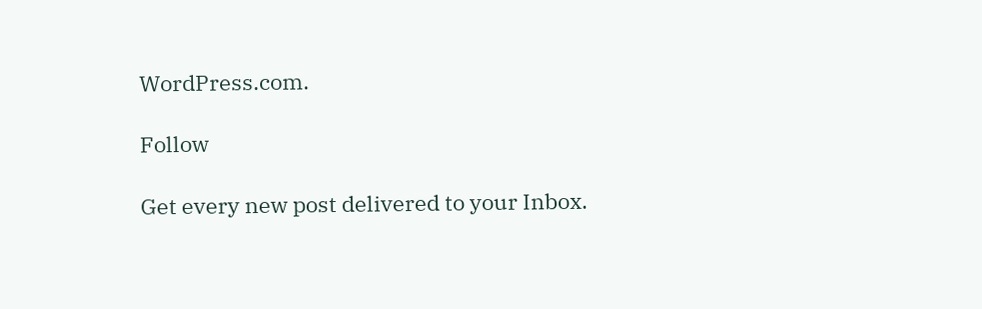WordPress.com.

Follow

Get every new post delivered to your Inbox.